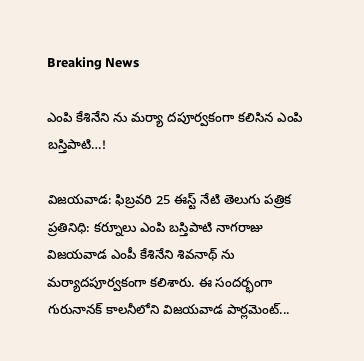Breaking News

ఎంపి కేశినేని ను మర్యా దపూర్వకంగా కలిసిన ఎంపి బ‌స్తిపాటి…!

విజయవాడ: ఫిబ్రవరి 25 ఈస్ట్ నేటి తెలుగు పత్రిక ప్రతినిధి: క‌ర్నూలు ఎంపి బ‌స్తిపాటి నాగ‌రాజు విజయవాడ ఎంపీ కేశినేని శివనాథ్ ను మర్యాదపూర్వకంగా కలిశారు. ఈ సందర్భంగా గురునానక్ కాలనీలోని విజయవాడ పార్లమెంట్...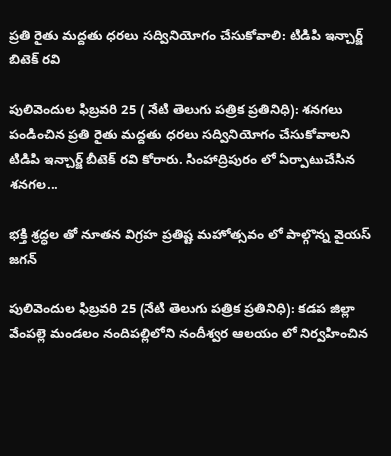ప్రతి రైతు మద్దతు ధరలు సద్వినియోగం చేసుకోవాలి: టిడిపి ఇన్చార్జ్ బిటెక్ రవి

పులివెందుల ఫిబ్రవరి 25 ( నేటి తెలుగు పత్రిక ప్రతినిధి): శనగలు పండించిన ప్రతి రైతు మద్దతు ధరలు సద్వినియోగం చేసుకోవాలని టిడిపి ఇన్చార్జ్ బీటెక్ రవి కోరారు. సింహాద్రిపురం లో ఏర్పాటుచేసిన శనగల...

భక్తి శ్రద్ధల తో నూతన విగ్రహ ప్రతిష్ట మహోత్సవం లో పాల్గొన్న వైయస్ జగన్

పులివెందుల ఫిబ్రవరి 25 (నేటి తెలుగు పత్రిక ప్రతినిధి): కడప జిల్లా వేంపల్లె మండలం నందిపల్లిలోని నందీశ్వర ఆలయం లో నిర్వహించిన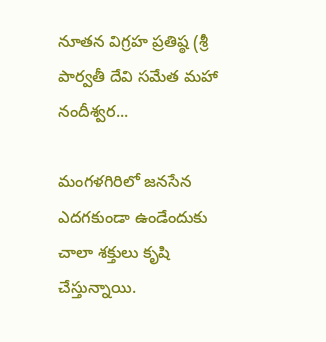నూతన విగ్రహ ప్రతిష్ఠ (శ్రీ పార్వతీ దేవి సమేత మహా నందీశ్వర...

మంగళగిరిలో జనసేన ఎదగకుండా ఉండేందుకు చాలా శక్తులు కృషి చేస్తున్నాయి.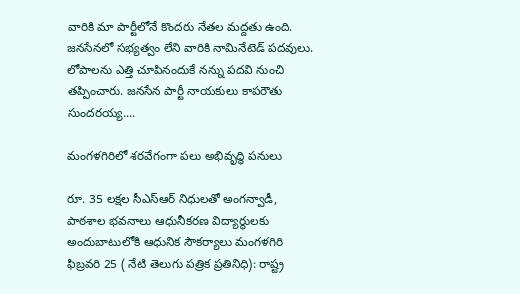వారికి మా పార్టీలోనే కొందరు నేతల మద్దతు ఉంది. జనసేనలో సభ్యత్వం లేని వారికి నామినేటెడ్ పదవులు. లోపాలను ఎత్తి చూపినందుకే నన్ను పదవి నుంచి తప్పించారు. జనసేన పార్టీ నాయకులు కాపరౌతు సుందరయ్య....

మంగళగిరిలో శరవేగంగా పలు అభివృద్ధి పనులు

రూ. 35 లక్షల సీఎస్‌ఆర్ నిధులతో అంగన్వాడీ, పాఠశాల భవనాలు ఆధునీకరణ విద్యార్థులకు అందుబాటులోకి ఆధునిక సౌకర్యాలు మంగళగిరి ఫిబ్రవరి 25 ( నేటి తెలుగు పత్రిక ప్రతినిధి): రాష్ట్ర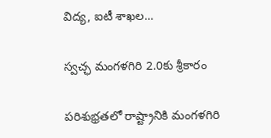విద్య, ఐటీ శాఖల...

స్వచ్ఛ మంగళగిరి 2.0కు శ్రీకారం

పరిశుభ్రతలో రాష్ట్రానికి మంగళగిరి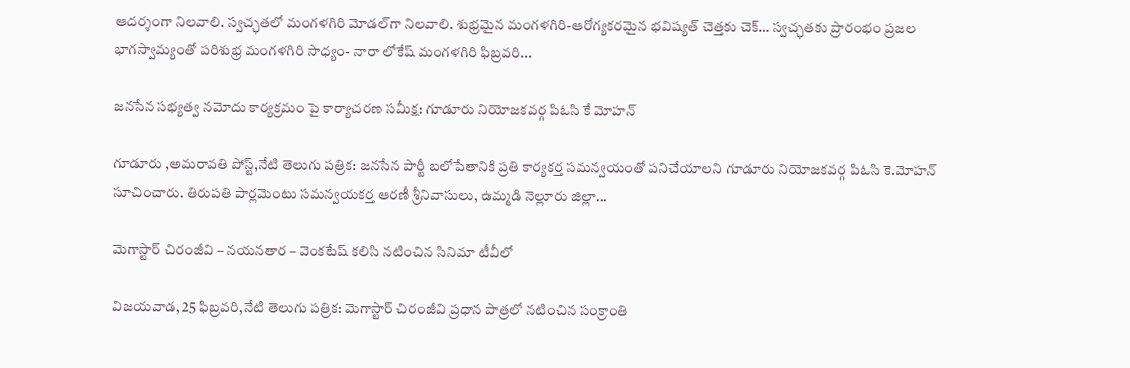ఆదర్శంగా నిలవాలి. స్వచ్ఛతలో మంగళగిరి మోడల్‌గా నిలవాలి. శుభ్రమైన మంగళగిరి-ఆరోగ్యకరమైన భవిష్యత్ చెత్తకు చెక్… స్వచ్ఛతకు ప్రారంభం ప్రజల భాగస్వామ్యంతో పరిశుభ్ర మంగళగిరి సాధ్యం- నారా లోకేష్ మంగళగిరి ఫిబ్రవరి...

జనసేన సభ్యత్వ నమోదు కార్యక్రమం పై కార్యాచరణ సమీక్ష: గూడూరు నియోజకవర్గ పిఓసి కే మోహన్

గూడూరు ,అమరావతి పోస్ట్,నేటి తెలుగు పత్రిక: జనసేన పార్టీ బలోపేతానికి ప్రతి కార్యకర్త సమన్వయంతో పనిచేయాలని గూడూరు నియోజకవర్గ పిఓసి కె.మోహన్ సూచించారు. తిరుపతి పార్లమెంటు సమన్వయకర్త ఆరణీ శ్రీనివాసులు, ఉమ్మడి నెల్లూరు జిల్లా...

మెగాస్టార్ చిరంజీవి – నయనతార – వెంకటేష్ కలిసి నటించిన సినిమా టీవీలో

విజయవాడ, 25 ఫిబ్రవరి,నేటి తెలుగు పత్రిక: మెగాస్టార్ చిరంజీవి ప్రధాన పాత్రలో నటించిన సంక్రాంతి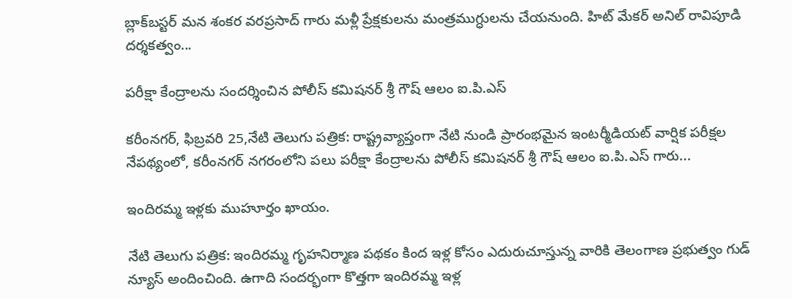బ్లాక్‌బస్టర్ మన శంకర వరప్రసాద్ గారు మళ్లీ ప్రేక్షకులను మంత్రముగ్ధులను చేయనుంది. హిట్ మేకర్ అనిల్ రావిపూడి దర్శకత్వం...

పరీక్షా కేంద్రాలను సందర్శించిన పోలీస్ కమిషనర్ శ్రీ గౌష్ ఆలం ఐ.పి.ఎస్

కరీంనగర్, ఫిబ్రవరి 25,నేటి తెలుగు పత్రిక: రాష్ట్రవ్యాప్తంగా నేటి నుండి ప్రారంభమైన ఇంటర్మీడియట్ వార్షిక పరీక్షల నేపథ్యంలో, కరీంనగర్ నగరంలోని పలు పరీక్షా కేంద్రాలను పోలీస్ కమిషనర్ శ్రీ గౌష్ ఆలం ఐ.పి.ఎస్ గారు...

ఇందిరమ్మ ఇళ్లకు ముహూర్తం ఖాయం.

నేటి తెలుగు పత్రిక: ఇందిరమ్మ గృహనిర్మాణ పథకం కింద ఇళ్ల కోసం ఎదురుచూస్తున్న వారికి తెలంగాణ ప్రభుత్వం గుడ్ న్యూస్ అందించింది. ఉగాది సందర్భంగా కొత్తగా ఇందిరమ్మ ఇళ్ల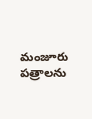మంజూరు పత్రాలను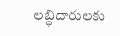లబ్ధిదారులకు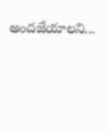అందజేయాలని...